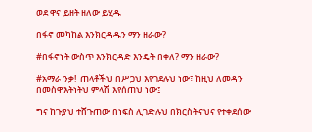ወደ ዋና ይዘት ዘለው ይሂዱ

በፋኖ መካከል እንክርዳዱን ማን ዘራው?

#በፋኖነት ውስጥ እንክርዳድ እንዴት በቀለ? ማን ዘራው?

#አማራ ንቃ!  ጠላቶችህ በሥጋህ እየገደሉህ ነው፣ ከዚህ ለመዳን በመስዋእትነትህ ምላሽ እየሰጠህ ነው፤

ግና ከጉያህ ተሸጉጠው በነፍስ ሊገድሉህ በክርስትናህና የተቀደሰው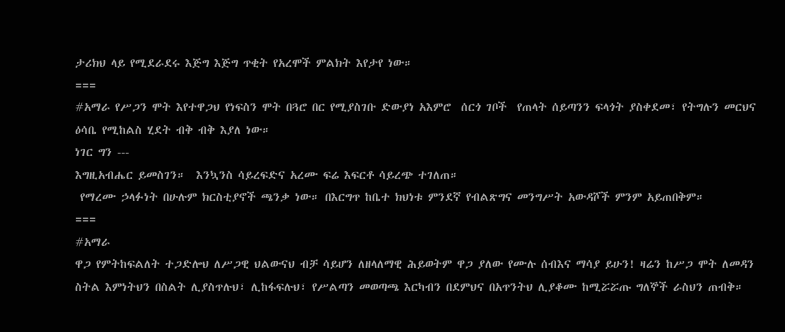ታሪክህ ላይ የሚደራደሩ እጅግ እጅግ ጥቂት የአረሞች ምልክት እየታየ ነው።
===
#አማራ የሥጋን ሞት እየተዋጋህ የነፍስን ሞት በጓሮ በር የሚያስገቡ ድውያነ አእምሮ  ሰርጎ ገቦች  የጠላት ሰይጣንን ፍላጎት ያስቀደመ፣ የትግሉን መርህና ዕሳቤ የሚከልስ ሂደት ብቅ ብቅ እያለ ነው።
ነገር ግን ---
እግዚአብሔር ይመስገን።  እንኳንስ ሳይረፍድና አረሙ ፍሬ እፍርቶ ሳይረጭ ተገለጠ።
 የማረሙ ኃላፉነት በሁሉም ክርስቲያኖች ጫንቃ ነው። በእርግጥ ከቤተ ክህነቱ ምንደኛ የብልጽግና መንግሥት አውዳሾች ምንም አይጠበቅም።
===
#አማራ
ዋጋ የምትከፍልለት ተጋድሎህ ለሥጋዊ ህልውናህ ብቻ ሳይሆን ለዘላለማዊ ሕይወትም ዋጋ ያለው የሙሉ ሰብእና ማሳያ ይሁን! ዛሬን ከሥጋ ሞት ለመዳን ስትል እምነትህን በስልት ሊያስጥሉህ፣ ሊከፋፍሉህ፣ የሥልጣን መወጣጫ እርካብን በደምህና በአጥንትህ ሊያቆሙ ከሚሯሯጡ ግለኞች ራስህን ጠብቅ።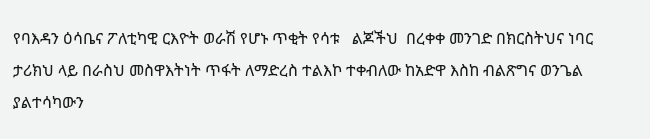የባእዳን ዕሳቤና ፖለቲካዊ ርእዮት ወራሽ የሆኑ ጥቂት የሳቱ   ልጆችህ  በረቀቀ መንገድ በክርስትህና ነባር ታሪክህ ላይ በራስህ መስዋእትነት ጥፋት ለማድረስ ተልእኮ ተቀብለው ከአድዋ እስከ ብልጽግና ወንጌል ያልተሳካውን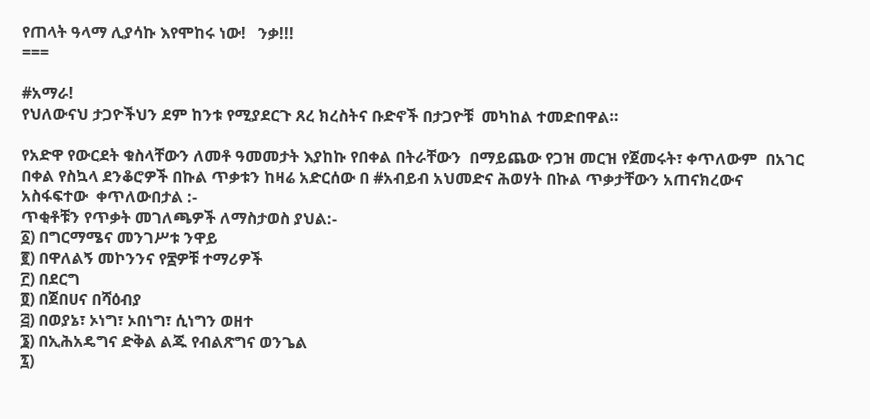የጠላት ዓላማ ሊያሳኩ እየሞከሩ ነው!   ንቃ!!!
===

#አማራ!
የህለውናህ ታጋዮችህን ደም ከንቱ የሚያደርጉ ጸረ ክረስትና ቡድኖች በታጋዮቹ  መካከል ተመድበዋል።

የአድዋ የውርደት ቁስላቸውን ለመቶ ዓመመታት እያከኩ የበቀል በትራቸውን  በማይጨው የጋዝ መርዝ የጀመሩት፣ ቀጥለውም  በአገር በቀል የስኳላ ደንቆሮዎች በኩል ጥቃቱን ከዛሬ አድርሰው በ #አብይብ አህመድና ሕወሃት በኩል ጥቃታቸውን አጠናክረውና አስፋፍተው  ቀጥለውበታል :-
ጥቂቶቹን የጥቃት መገለጫዎች ለማስታወስ ያህል:-
፩) በግርማሜና መንገሥቱ ንዋይ
፪) በዋለልኝ መኮንንና የ፷ዎቹ ተማሪዎች
፫) በደርግ
፬) በጀበሀና በሻዕብያ
፭) በወያኔ፣ ኦነግ፣ ኦበነግ፣ ሲነግን ወዘተ
፮) በኢሕአዴግና ድቅል ልጁ የብልጽግና ወንጌል
፯)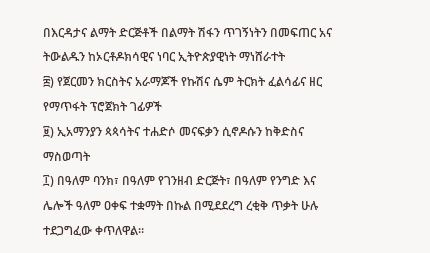በእርዳታና ልማት ድርጅቶች በልማት ሽፋን ጥገኝነትን በመፍጠር አና ትውልዱን ከኦርቶዶክሳዊና ነባር ኢትዮጵያዊነት ማነሸራተት
፰) የጀርመን ክርስትና አራማጆች የኩሽና ሴም ትርክት ፈልሳፊና ዘር የማጥፋት ፕሮጀክት ገፊዎች
፱) ኢአማንያን ጳጳሳትና ተሐድሶ መናፍቃን ሲኖዶሱን ከቅድስና ማስወጣት
፲) በዓለም ባንክ፣ በዓለም የገንዘብ ድርጅት፣ በዓለም የንግድ እና ሌሎች ዓለም ዐቀፍ ተቋማት በኩል በሚደደረግ ረቂቅ ጥቃት ሁሉ ተደጋግፈው ቀጥለዋል።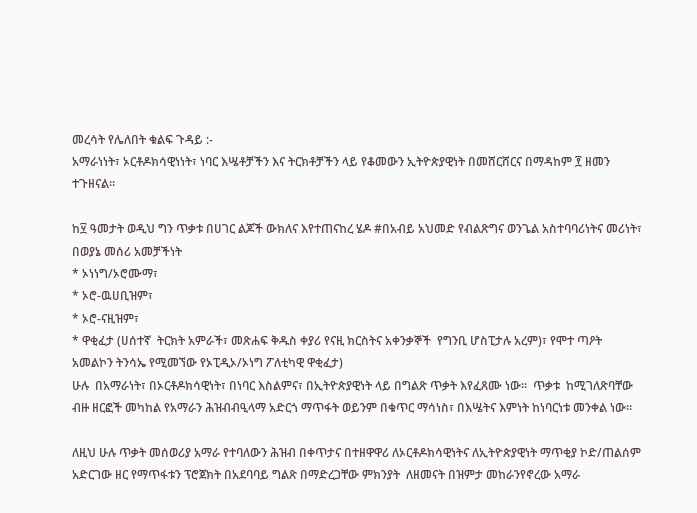መረሳት የሌለበት ቁልፍ ጉዳይ :-
አማራነነት፣ ኦርቶዶክሳዊነነት፣ ነባር እሤቶቻችን እና ትርክቶቻችን ላይ የቆመውን ኢትዮጵያዊነት በመሸርሸርና በማዳከም ፻ ዘመን ተጉዘናል።

ከ፶ ዓመታት ወዲህ ግን ጥቃቱ በሀገር ልጆች ውክለና እየተጠናከረ ሄዶ #በአብይ አህመድ የብልጽግና ወንጌል አስተባባሪነትና መሪነት፣ በወያኔ መሰሪ አመቻችነት
* ኦነነግ/ኦሮሙማ፣
* ኦሮ-ዉሀቢዝም፣
* ኦሮ-ናዚዝም፣
* ዋቂፈታ (ሀሰተኛ  ትርክት አምራች፣ መጽሐፍ ቅዱስ ቀያሪ የናዚ ክርስትና አቀንቃኞች  የግንቢ ሆስፒታሉ አረም)፣ የሞተ ጣዖት አመልኮን ትንሳኤ የሚመኘው የኦፒዲኦ/ኦነግ ፖለቲካዊ ዋቂፈታ)
ሁሉ  በአማራነት፣ በኦርቶዶክሳዊነት፣ በነባር እስልምና፣ በኢትዮጵያዊነት ላይ በግልጽ ጥቃት እየፈጸሙ ነው።  ጥቃቱ  ከሚገለጽባቸው ብዙ ዘርፎች መካከል የአማራን ሕዝብብዒላማ አድርጎ ማጥፋት ወይንም በቁጥር ማሳነስ፣ በእሤትና እምነት ከነባርነቱ መንቀል ነው።

ለዚህ ሁሉ ጥቃት መሰወሪያ አማራ የተባለውን ሕዝብ በቀጥታና በተዘዋዋሪ ለኦርቶዶክሳዊነትና ለኢትዮጵያዊነት ማጥቂያ ኮድ/ጠልሰም አድርገው ዘር የማጥፋቱን ፕሮጀክት በአደባባይ ግልጽ በማድረጋቸው ምክንያት  ለዘመናት በዝምታ መከራንየኖረው አማራ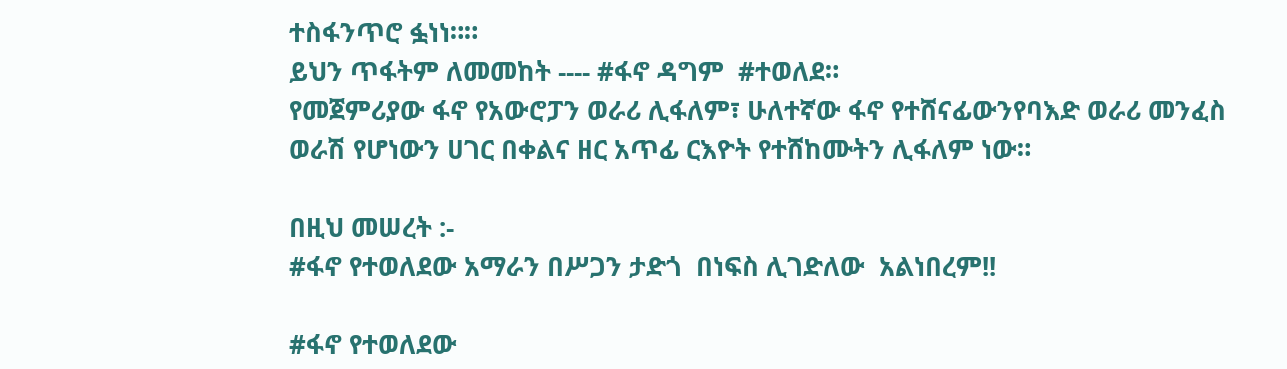ተስፋንጥሮ ፏነነ።።
ይህን ጥፋትም ለመመከት ---- #ፋኖ ዳግም  #ተወለደ።
የመጀምሪያው ፋኖ የአውሮፓን ወራሪ ሊፋለም፣ ሁለተኛው ፋኖ የተሸናፊውንየባእድ ወራሪ መንፈስ ወራሽ የሆነውን ሀገር በቀልና ዘር አጥፊ ርእዮት የተሸከሙትን ሊፋለም ነው።

በዚህ መሠረት :-
#ፋኖ የተወለደው አማራን በሥጋን ታድጎ  በነፍስ ሊገድለው  አልነበረም!!

#ፋኖ የተወለደው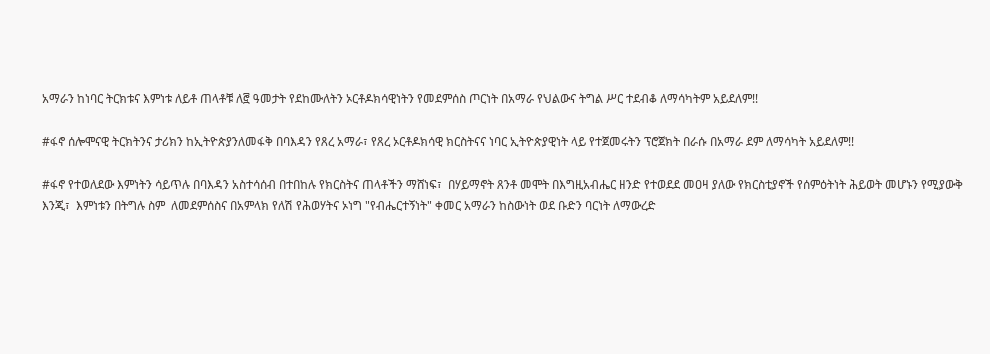አማራን ከነባር ትርክቱና እምነቱ ለይቶ ጠላቶቹ ለ፸ ዓመታት የደከሙለትን ኦርቶዶክሳዊነትን የመደምሰስ ጦርነት በአማራ የህልውና ትግል ሥር ተደብቆ ለማሳካትም አይደለም!!

#ፋኖ ሰሎሞናዊ ትርክትንና ታሪክን ከኢትዮጵያንለመፋቅ በባእዳን የጸረ አማራ፣ የጸረ ኦርቶዶክሳዊ ክርስትናና ነባር ኢትዮጵያዊነት ላይ የተጀመሩትን ፕሮጀክት በራሱ በአማራ ደም ለማሳካት አይደለም!!

#ፋኖ የተወለደው እምነትን ሳይጥሉ በባእዳን አስተሳሰብ በተበከሉ የክርስትና ጠላቶችን ማሸነፍ፣  በሃይማኖት ጸንቶ መሞት በእግዚአብሔር ዘንድ የተወደደ መዐዛ ያለው የክርስቲያኖች የሰምዕትነት ሕይወት መሆኑን የሚያውቅ እንጂ፣  እምነቱን በትግሉ ስም  ለመደምሰስና በአምላክ የለሽ የሕወሃትና ኦነግ "የብሔርተኝነት" ቀመር አማራን ከስውነት ወደ ቡድን ባርነት ለማውረድ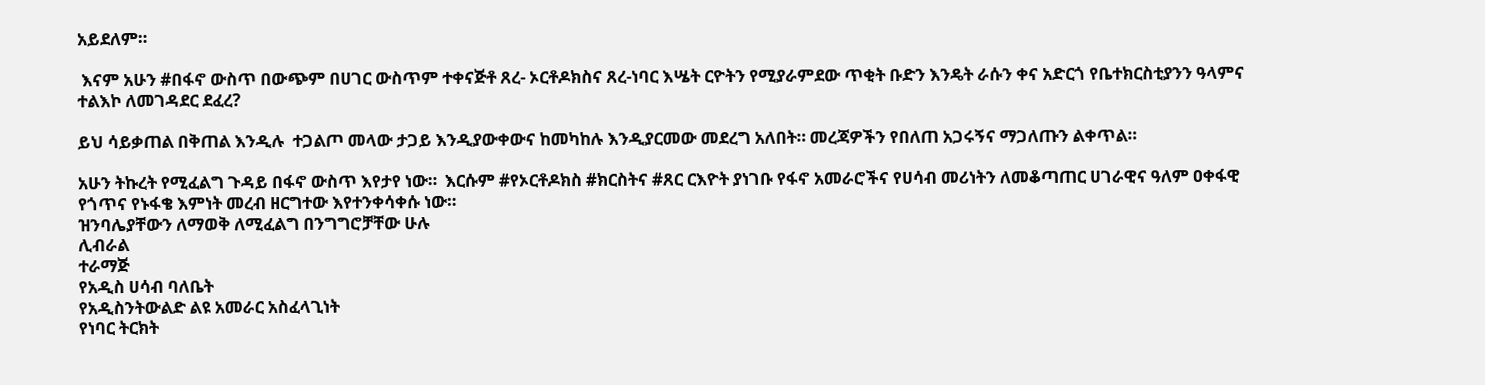አይደለም።

 እናም አሁን #በፋኖ ውስጥ በውጭም በሀገር ውስጥም ተቀናጅቶ ጸረ- ኦርቶዶክስና ጸረ-ነባር እሤት ርዮትን የሚያራምደው ጥቂት ቡድን እንዴት ራሱን ቀና አድርጎ የቤተክርስቲያንን ዓላምና ተልእኮ ለመገዳደር ደፈረ?

ይህ ሳይቃጠል በቅጠል እንዲሉ  ተጋልጦ መላው ታጋይ እንዲያውቀውና ከመካከሉ እንዲያርመው መደረግ አለበት። መረጃዎችን የበለጠ አጋሩኝና ማጋለጡን ልቀጥል።

አሁን ትኩረት የሚፈልግ ጉዳይ በፋኖ ውስጥ እየታየ ነው።  እርሱም #የኦርቶዶክስ #ክርስትና #ጸር ርእዮት ያነገቡ የፋኖ አመራሮችና የሀሳብ መሪነትን ለመቆጣጠር ሀገራዊና ዓለም ዐቀፋዊ የጎጥና የኑፋቄ እምነት መረብ ዘርግተው እየተንቀሳቀሱ ነው።
ዝንባሌያቸውን ለማወቅ ለሚፈልግ በንግግሮቻቸው ሁሉ
ሊብራል
ተራማጅ
የአዲስ ሀሳብ ባለቤት
የአዲስንትውልድ ልዩ አመራር አስፈላጊነት
የነባር ትርክት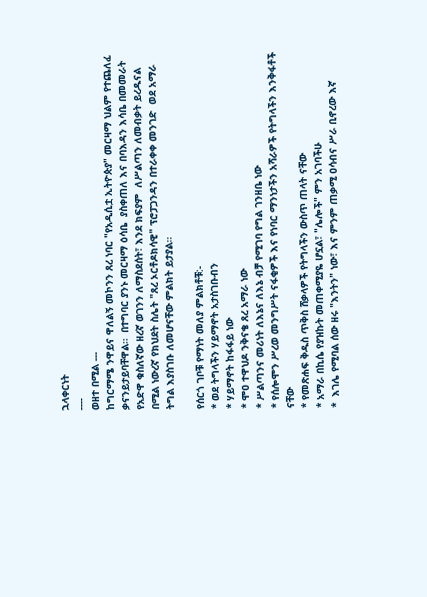ኋላቀርነት
----
ወዘተ በሚል ---
ከግርማሜ ንዋይና ዋለልኝ መኮንን ጸረ ነባር "የአዲሲቷ ኢትዮጵያ" መርዛማ ህልም የተጨለፈ ቃናንይታይባቸዋል።  በተግባር ያንኑ መርዛማ ዕሳቤ  ያስቀጠለ እና በባእዳን እሳቤ በመመራት የአድዋ ቁስለኛው ዘረኛ ወገንን ለማስደሰት፣ እንደ ክፍያም  ለሥልጣን ለመብቃት ይረዱናል በሚል ነውረኛ የክህደት ስሌት "ጸረ ኦርቶዶክሳዊ" ፕሮፓጋንዳን በተራቀቀ መንገድ  ወደ አማራ ትግል እያስገቡ ለመሆናቸው ምልክት ይታያል።

የሰርጎ ገቦቹ የማነት መለያ ምልክቶቹ:-
* ወደ ትግላችን ሃይማኖት አታስገቡብን
* ሃይማኖት ከፋፋይ ነው
* ሞዐ ተዋህዶ ንቅናቄ ጸረ አማራ ነው
* ሥልጣንና መሪነት ለእኔና ለእኔ ብቻ የሚገባ የግል ገንዘቤ ነው
* የሰሎሞን ሥረወ መንግሥት ናፋቂዎች እና የነባር ማንነታችን አሻራዎች የትግላችን እንቅፋቶች ናቸው
* የመጽሐፍ ቅዱስ ጥቅስ ሸቃላዎች የትግላችን ውስጥ ጠላት ናቸው
* አማራ በኪሴ የያዝኩት መጠቀሚያዬ ሆኗል፣ "ሌሎች" ምን አገባችሁ
*  እገሌ የሚባል ሰው ዘሩ "እንትን" ነው፣ እና ምንም ጠቃሚ ዐሳብና ሥራ ቢኖረው እኛ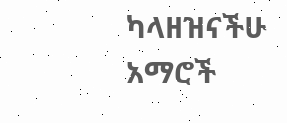ካላዘዝናችሁ አማሮች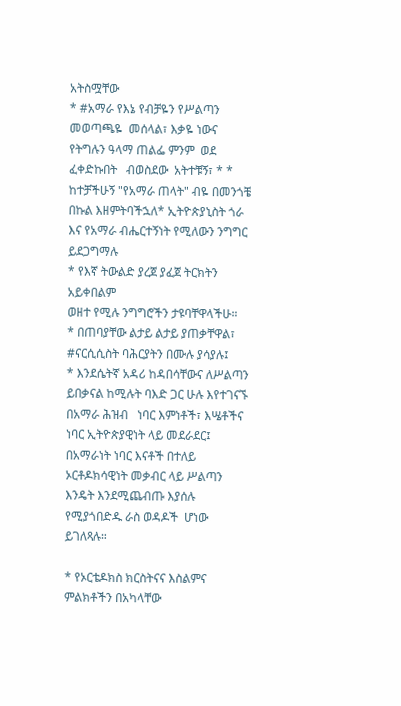አትስሟቸው
* #አማራ የእኔ የብቻዬን የሥልጣን መወጣጫዬ  መሰላል፣ እቃዬ ነውና የትግሉን ዓላማ ጠልፌ ምንም  ወደ ፈቀድኩበት   ብወስደው  አትተቹኝ፣ * * ከተቻችሁኝ "የአማራ ጠላት" ብዬ በመንጎቼ በኩል እዘምትባችኋለ* ኢትዮጵያኒስት ጎራ እና የአማራ ብሔርተኝነት የሚለውን ንግግር ይደጋግማሉ
* የእኛ ትውልድ ያረጀ ያፈጀ ትርክትን አይቀበልም
ወዘተ የሚሉ ንግግሮችን ታዩባቸዋላችሁ።
* በጠባያቸው ልታይ ልታይ ያጠቃቸዋል፣  #ናርሲሲስት ባሕርያትን በሙሉ ያሳያሉ፤
* እንደሴትኛ አዳሪ ከዳበሳቸውና ለሥልጣን  ይበቃናል ከሚሉት ባእድ ጋር ሁሉ እየተገናኙ በአማራ ሕዝብ   ነባር እምነቶች፣ እሤቶችና ነባር ኢትዮጵያዊነት ላይ መደራደር፤ በአማራነት ነባር እናቶች በተለይ ኦርቶዶክሳዊነት መቃብር ላይ ሥልጣን እንዴት እንደሚጨብጡ እያሰሉ የሚያጎበድዱ ራስ ወዳዶች  ሆነው ይገለጻሉ።

* የኦርቴዶክስ ክርስትናና እስልምና ምልክቶችን በአካላቸው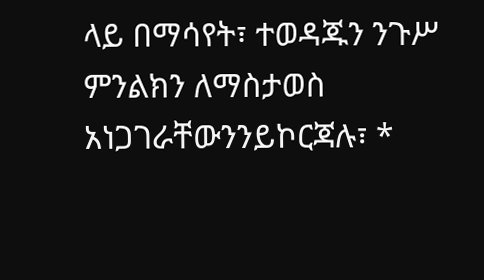ላይ በማሳየት፣ ተወዳጁን ንጉሥ ምንልክን ለማስታወስ አነጋገራቸውንንይኮርጃሉ፣ *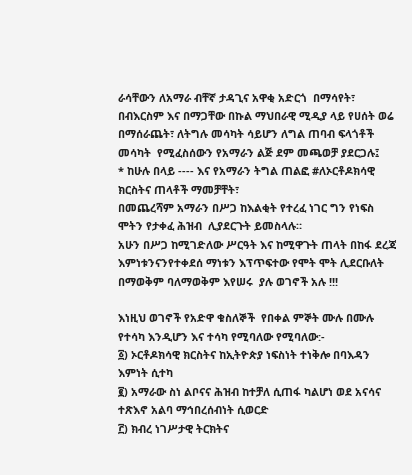ራሳቸውን ለአማራ ብቸኛ ታዳጊና አዋቂ አድርጎ  በማሳየት፣ በብእርስም እና በማጋቸው በኩል ማህበራዊ ሚዲያ ላይ የሀሰት ወሬ  በማሰራጨት፣ ለትግሉ መሳካት ሳይሆን ለግል ጠባብ ፍላጎቶች መሳካት  የሚፈስሰውን የአማራን ልጅ ደም መጫወቻ ያደርጋሉ፤
* ከሁሉ በላይ ---- እና የአማራን ትግል ጠልፎ #ለኦርቶዶክሳዊ ክርስትና ጠላቶች ማመቻቸት፣
በመጨረሻም አማራን በሥጋ ከእልቂት የተረፈ ነገር ግን የነፍስ ሞትን የታቀፈ ሕዝብ  ሊያደርጉት ይመስላሉ።
አሁን በሥጋ ከሚገድለው ሥርዓት እና ከሚዋጉት ጠላት በከፋ ደረጃ  እምነቱንናንየተቀደሰ ማነቱን እፕጥፍተው የሞት ሞት ሊደርቡለት በማወቅም ባለማወቅም እየሠሩ  ያሉ ወገኖች አሉ !!!

እነዚህ ወገኖች የአድዋ ቁስለኞች  የበቀል ምኞት ሙሉ በሙሉ የተሳካ እንዲሆን እና ተሳካ የሚባለው የሚባለው:-
፩) ኦርቶዶክሳዊ ክርስትና ከኢትዮጵያ ነፍስነት ተነቅሎ በባእዳን እምነት ሲተካ
፪) አማራው ስነ ልቦናና ሕዝብ ከተቻለ ሲጠፋ ካልሆነ ወደ አናሳና ተጽእኖ አልባ ማኅበረሰብነት ሲወርድ
፫) ክብረ ነገሥታዊ ትርክትና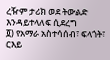ረዥም ታሪክ ወደ ትውልድ እንዳይተላለፍ ሲደረግ
፬) የአማራ አስተሳሰብ፣ ፍላጎት፣ ርእይ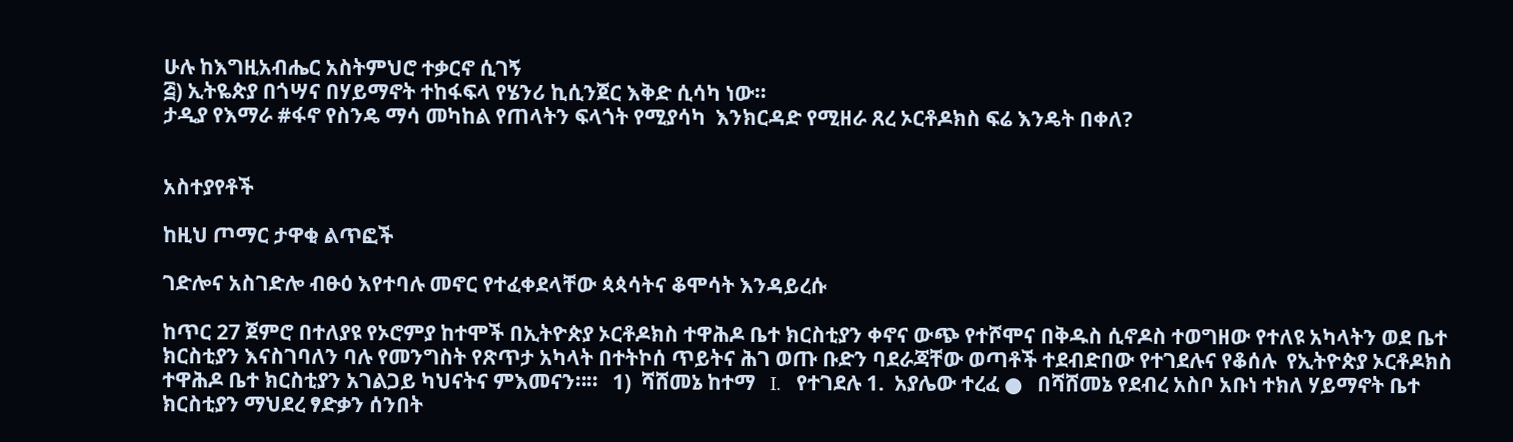ሁሉ ከእግዚአብሔር አስትምህሮ ተቃርኖ ሲገኝ
፭) ኢትዬጵያ በጎሣና በሃይማኖት ተከፋፍላ የሄንሪ ኪሲንጀር እቅድ ሲሳካ ነው።
ታዲያ የእማራ #ፋኖ የስንዴ ማሳ መካከል የጠላትን ፍላጎት የሚያሳካ  እንክርዳድ የሚዘራ ጸረ ኦርቶዶክስ ፍሬ እንዴት በቀለ?


አስተያየቶች

ከዚህ ጦማር ታዋቂ ልጥፎች

ገድሎና አስገድሎ ብፁዕ እየተባሉ መኖር የተፈቀደላቸው ጳጳሳትና ቆሞሳት እንዳይረሱ

ከጥር 27 ጀምሮ በተለያዩ የኦሮምያ ከተሞች በኢትዮጵያ ኦርቶዶክስ ተዋሕዶ ቤተ ክርስቲያን ቀኖና ውጭ የተሾሞና በቅዱስ ሲኖዶስ ተወግዘው የተለዩ አካላትን ወደ ቤተ ክርስቲያን እናስገባለን ባሉ የመንግስት የጽጥታ አካላት በተትኮሰ ጥይትና ሕገ ወጡ ቡድን ባደራጃቸው ወጣቶች ተደብድበው የተገደሉና የቆሰሉ  የኢትዮጵያ ኦርቶዶክስ ተዋሕዶ ቤተ ክርስቲያን አገልጋይ ካህናትና ምእመናን።።   1)  ሻሸመኔ ከተማ   I.   የተገደሉ 1.  አያሌው ተረፈ ●   በሻሸመኔ የደብረ አስቦ አቡነ ተክለ ሃይማኖት ቤተ ክርስቲያን ማህደረ ፃድቃን ሰንበት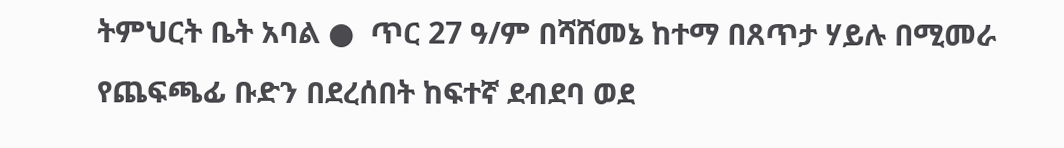ትምህርት ቤት አባል ●  ጥር 27 ዓ/ም በሻሸመኔ ከተማ በጸጥታ ሃይሉ በሚመራ የጨፍጫፊ ቡድን በደረሰበት ከፍተኛ ደብደባ ወደ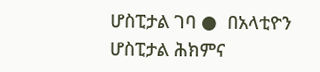ሆስፒታል ገባ ●  በአላቲዮን ሆስፒታል ሕክምና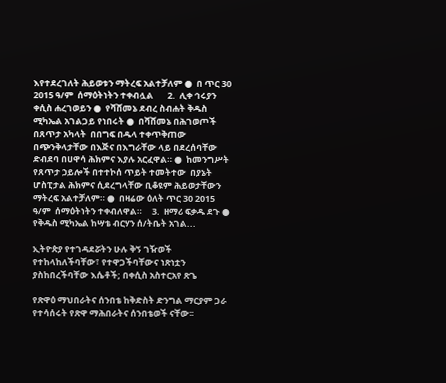እየተደረገለት ሕይወቱን ማትረፍ አልተቻለም ●  በ ጥር 30 2015 ዓ/ም  ሰማዕትነትን ተቀብሏል       2.  ሊቀ ኅሩያን ቀሲስ ሐረገወይን ●  የሻሸመኔ ደብረ ስብሐት ቅዱስ ሚካኤል አገልጋይ የነበሩት ●  በሻሸመኔ በሕገወጦች በጸጥታ አካላት  በበግፍ በዱላ ተቀጥቅጠው በጭንቅላታቸው በእጅና በእግራቸው ላይ በደረሰባቸው ድብደባ በሀዋሳ ሕክምና እያሉ አርፈዋል። ●  ከመንግሥት የጸጥታ ኃይሎች በተተኮሰ ጥይት ተመትተው  በያኔት ሆስፒታል ሕክምና ሲደረግላቸው ቢቆዩም ሕይወታቸውን ማትረፍ አልተቻለም። ●  በዛሬው ዕለት ጥር 30 2015 ዓ/ም  ሰማዕትነትን ተቀብለዋል።     3.  ዘማሪ ፍቃዱ ደጉ ●  የቅዱስ ሚካኤል ከሣቴ ብርሃን ሰ/ትቤት አገል...

ኢትዮጵያ የተገዳደሯትን ሁሉ ቅኝ ገዥወች የተከላከለችባቸው፣ የተዋጋችባቸውና ነጽነቷን ያስከበረችባቸው እሴቶች; በቀሲስ አስተርአየ ጽጌ

የጽዋዕ ማህበራትና ሰንበቴ ከቅድስት ድንግል ማርያም ጋራ የተሳሰሩት የጽዋ ማሕበራትና ሰንበቴወች ናቸው፡፡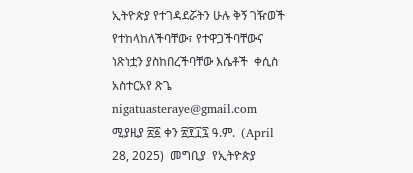ኢትዮጵያ የተገዳደሯትን ሁሉ ቅኝ ገዥወች የተከላከለችባቸው፣ የተዋጋችባቸውና ነጽነቷን ያስከበረችባቸው እሴቶች  ቀሲስ አስተርአየ ጽጌ  nigatuasteraye@gmail.com  ሚያዚያ ፳፩ ቀን ፳፻፲፯ ዓ.ም.  (April 28, 2025)  መግቢያ  የኢትዮጵያ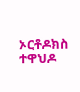ኦርቶዶክስ ተዋህዶ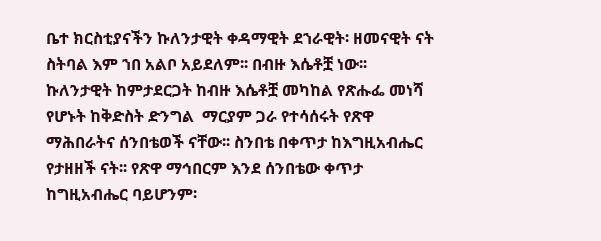ቤተ ክርስቲያናችን ኩለንታዊት ቀዳማዊት ደኀራዊት፡ ዘመናዊት ናት ስትባል እም ኀበ አልቦ አይደለም፡፡ በብዙ እሴቶቿ ነው፡፡ ኩለንታዊት ከምታደርጋት ከብዙ እሴቶቿ መካከል የጽሑፌ መነሻ የሆኑት ከቅድስት ድንግል  ማርያም ጋራ የተሳሰሩት የጽዋ ማሕበራትና ሰንበቴወች ናቸው፡፡ ስንበቴ በቀጥታ ከእግዚአብሔር የታዘዘች ናት፡፡ የጽዋ ማኅበርም እንደ ሰንበቴው ቀጥታ ከግዚአብሔር ባይሆንም፡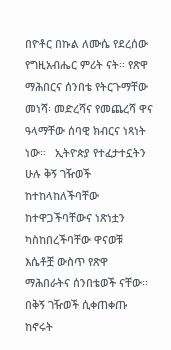በዮቶር በኩል ለሙሴ የደረሰው የግዚአብሔር ምሪት ናት፡፡ የጽዋ ማሕበርና ሰንበቴ የትርጉማቸው መነሻ፡ መድረሻና የመጨረሻ ዋና ዓላማቸው ሰባዊ ክብርና ነጻነት ነው፡፡   ኢትዮጵያ የተፈታተኗትን ሁሉ ቅኝ ገዥወች ከተከላከለችባቸው ከተዋጋችባቸውና ነጽነቷን ካስከበረችባቸው ዋናወቹ እሴቶቿ ውስጥ የጽዋ ማሕበራትና ሰንበቴወች ናቸው፡፡ በቅኝ ገዥወች ሲቀጠቀጡ ከኖሩት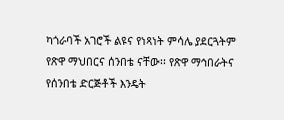ካጎራባች አገሮች ልዩና የነጻነት ምሳሌ ያደርጓትም የጽዋ ማህበርና ሰንበቴ ናቸው፡፡ የጽዋ ማኅበራትና የሰንበቴ ድርጅቶች እንዴት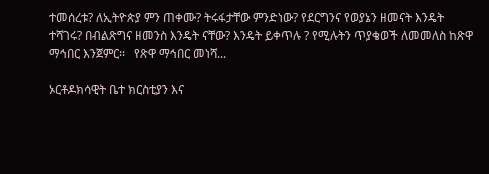ተመሰረቱ? ለኢትዮጵያ ምን ጠቀሙ? ትሩፋታቸው ምንድነው? የደርግንና የወያኔን ዘመናት እንዴት ተሻገሩ? በብልጽግና ዘመንስ እንዴት ናቸው? እንዴት ይቀጥሉ ? የሚሉትን ጥያቄወች ለመመለስ ከጽዋ ማኅበር እንጀምር፡፡   የጽዋ ማኅበር መነሻ...

ኦርቶዶክሳዊት ቤተ ክርስቲያን እና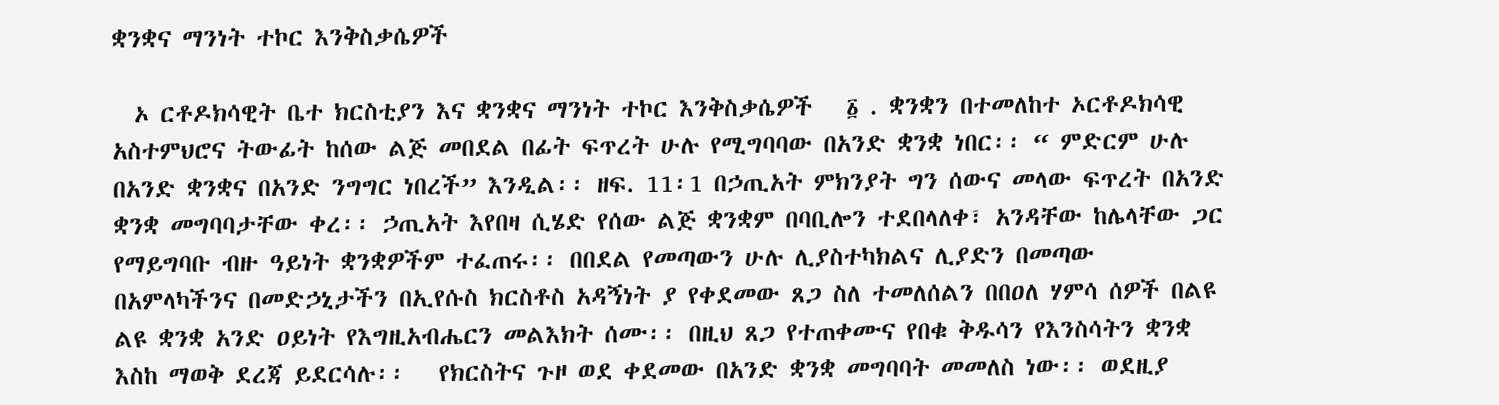ቋንቋና ማንነት ተኮር እንቅስቃሴዎች

  ኦ ርቶዶክሳዊት ቤተ ክርስቲያን እና ቋንቋና ማንነት ተኮር እንቅስቃሴዎች   ፩ . ቋንቋን በተመለከተ ኦርቶዶክሳዊ አስተምህሮና ትውፊት ከሰው ልጅ መበደል በፊት ፍጥረት ሁሉ የሚግባባው በአንድ ቋንቋ ነበር፡፡ “ ምድርም ሁሉ በአንድ ቋንቋና በአንድ ንግግር ነበረች” እንዲል፡፡ ዘፍ. 11፡1 በኃጢአት ምክንያት ግን ሰውና መላው ፍጥረት በአንድ ቋንቋ መግባባታቸው ቀረ፡፡ ኃጢአት እየበዛ ሲሄድ የሰው ልጅ ቋንቋም በባቢሎን ተደበላለቀ፣ አንዳቸው ከሌላቸው ጋር የማይግባቡ ብዙ ዓይነት ቋንቋዎችም ተፈጠሩ፡፡ በበደል የመጣውን ሁሉ ሊያስተካክልና ሊያድን በመጣው በአምላካችንና በመድኃኒታችን በኢየሱስ ክርስቶስ አዳኝነት ያ የቀደመው ጸጋ ስለ ተመለሰልን በበዐለ ሃምሳ ሰዎች በልዩ ልዩ ቋንቋ አንድ ዐይነት የእግዚአብሔርን መልእክት ሰሙ፡፡ በዚህ ጸጋ የተጠቀሙና የበቁ ቅዱሳን የእንስሳትን ቋንቋ እስከ ማወቅ ደረጃ ይደርሳሉ፡፡   የክርስትና ጉዞ ወደ ቀደመው በአንድ ቋንቋ መግባባት መመለስ ነው፡፡ ወደዚያ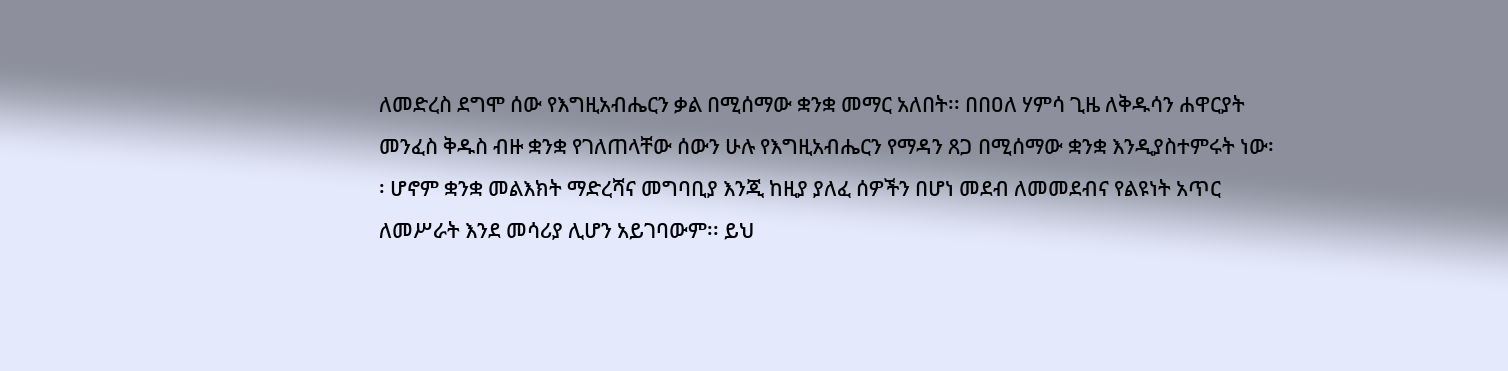ለመድረስ ደግሞ ሰው የእግዚአብሔርን ቃል በሚሰማው ቋንቋ መማር አለበት፡፡ በበዐለ ሃምሳ ጊዜ ለቅዱሳን ሐዋርያት መንፈስ ቅዱስ ብዙ ቋንቋ የገለጠላቸው ሰውን ሁሉ የእግዚአብሔርን የማዳን ጸጋ በሚሰማው ቋንቋ እንዲያስተምሩት ነው፡፡ ሆኖም ቋንቋ መልእክት ማድረሻና መግባቢያ እንጂ ከዚያ ያለፈ ሰዎችን በሆነ መደብ ለመመደብና የልዩነት አጥር ለመሥራት እንደ መሳሪያ ሊሆን አይገባውም፡፡ ይህ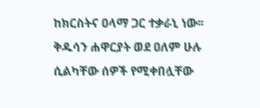ከክርስትና ዐላማ ጋር ተቃራኒ ነው፡፡ ቅዱሳን ሐዋርያት ወደ ዐለም ሁሉ ሲልካቸው ሰዎች የሚቀበሏቸው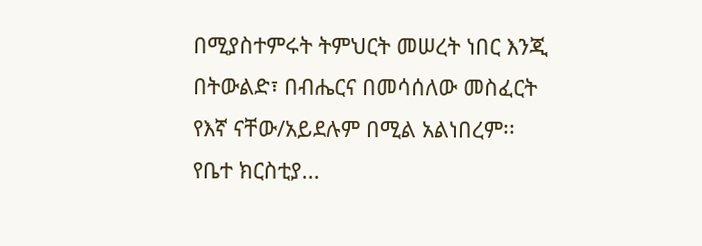በሚያስተምሩት ትምህርት መሠረት ነበር እንጂ በትውልድ፣ በብሔርና በመሳሰለው መስፈርት የእኛ ናቸው/አይደሉም በሚል አልነበረም፡፡ የቤተ ክርስቲያ...